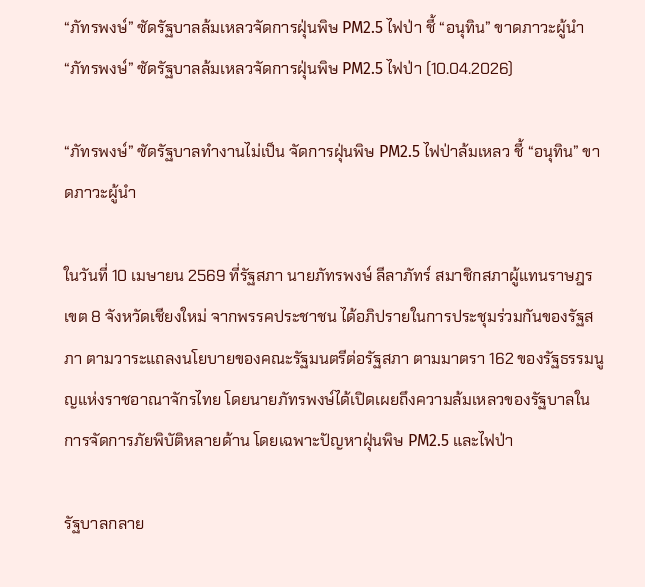“ภัทรพงษ์” ซัดรัฐบาลล้มเหลวจัดการฝุ่นพิษ PM2.5 ไฟป่า ชี้ “อนุทิน” ขาดภาวะผู้นำ
“ภัทรพงษ์” ซัดรัฐบาลล้มเหลวจัดการฝุ่นพิษ PM2.5 ไฟป่า (10.04.2026)

“ภัทรพงษ์” ซัดรัฐบาลทำงานไม่เป็น จัดการฝุ่นพิษ PM2.5 ไฟป่าล้มเหลว ชี้ “อนุทิน” ขาดภาวะผู้นำ

ในวันที่ 10 เมษายน 2569 ที่รัฐสภา นายภัทรพงษ์ ลีลาภัทร์ สมาชิกสภาผู้แทนราษฎรเขต 8 จังหวัดเชียงใหม่ จากพรรคประชาชน ได้อภิปรายในการประชุมร่วมกันของรัฐสภา ตามวาระแถลงนโยบายของคณะรัฐมนตรีต่อรัฐสภา ตามมาตรา 162 ของรัฐธรรมนูญแห่งราชอาณาจักรไทย โดยนายภัทรพงษ์ได้เปิดเผยถึงความล้มเหลวของรัฐบาลในการจัดการภัยพิบัติหลายด้าน โดยเฉพาะปัญหาฝุ่นพิษ PM2.5 และไฟป่า

รัฐบาลกลาย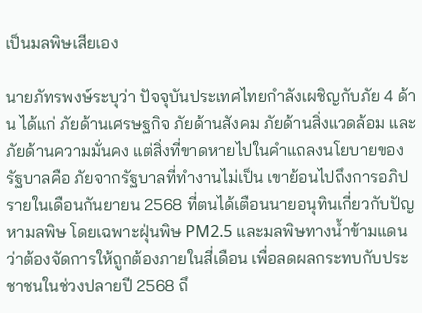เป็นมลพิษเสียเอง

นายภัทรพงษ์ระบุว่า ปัจจุบันประเทศไทยกำลังเผชิญกับภัย 4 ด้าน ได้แก่ ภัยด้านเศรษฐกิจ ภัยด้านสังคม ภัยด้านสิ่งแวดล้อม และภัยด้านความมั่นคง แต่สิ่งที่ขาดหายไปในคำแถลงนโยบายของรัฐบาลคือ ภัยจากรัฐบาลที่ทำงานไม่เป็น เขาย้อนไปถึงการอภิปรายในเดือนกันยายน 2568 ที่ตนได้เตือนนายอนุทินเกี่ยวกับปัญหามลพิษ โดยเฉพาะฝุ่นพิษ PM2.5 และมลพิษทางน้ำข้ามแดน ว่าต้องจัดการให้ถูกต้องภายในสี่เดือน เพื่อลดผลกระทบกับประชาชนในช่วงปลายปี 2568 ถึ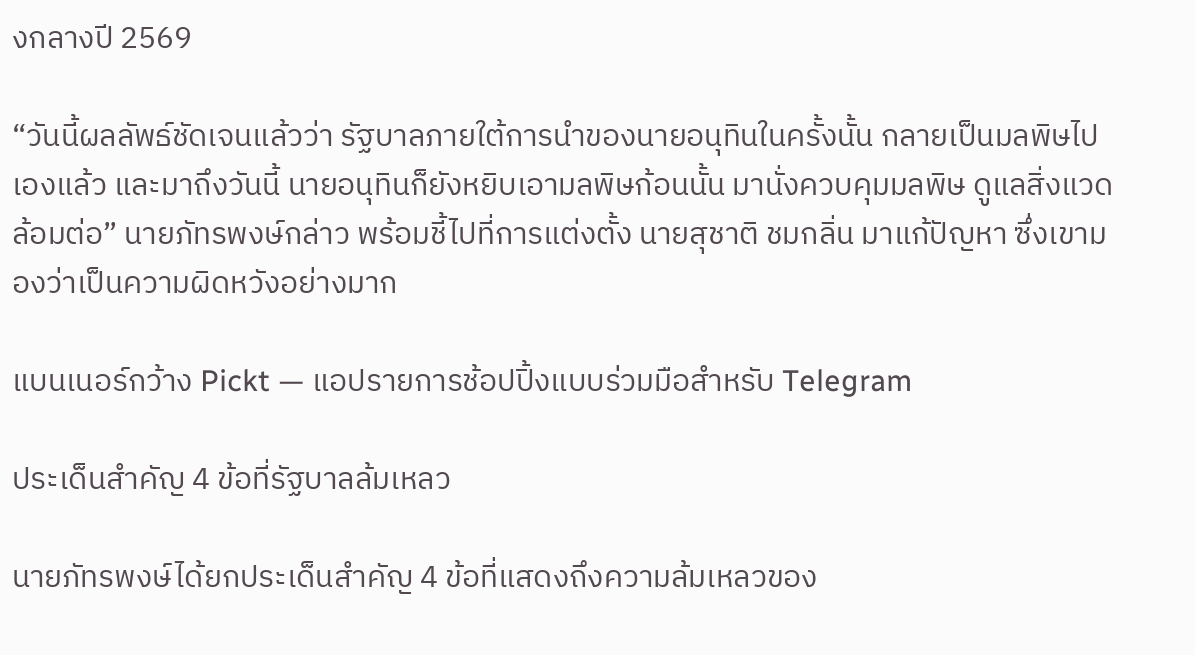งกลางปี 2569

“วันนี้ผลลัพธ์ชัดเจนแล้วว่า รัฐบาลภายใต้การนำของนายอนุทินในครั้งนั้น กลายเป็นมลพิษไปเองแล้ว และมาถึงวันนี้ นายอนุทินก็ยังหยิบเอามลพิษก้อนนั้น มานั่งควบคุมมลพิษ ดูแลสิ่งแวดล้อมต่อ” นายภัทรพงษ์กล่าว พร้อมชี้ไปที่การแต่งตั้ง นายสุชาติ ชมกลิ่น มาแก้ปัญหา ซึ่งเขามองว่าเป็นความผิดหวังอย่างมาก

แบนเนอร์กว้าง Pickt — แอปรายการช้อปปิ้งแบบร่วมมือสำหรับ Telegram

ประเด็นสำคัญ 4 ข้อที่รัฐบาลล้มเหลว

นายภัทรพงษ์ได้ยกประเด็นสำคัญ 4 ข้อที่แสดงถึงความล้มเหลวของ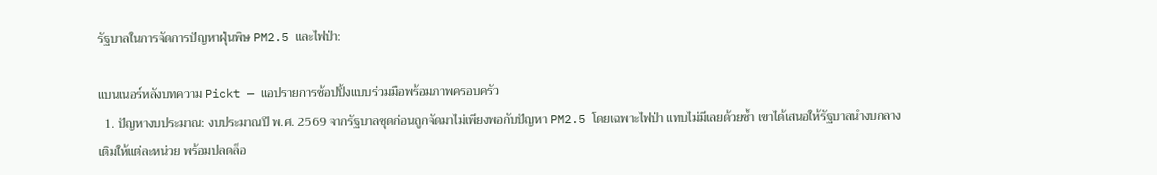รัฐบาลในการจัดการปัญหาฝุ่นพิษ PM2.5 และไฟป่า:

แบนเนอร์หลังบทความ Pickt — แอปรายการช้อปปิ้งแบบร่วมมือพร้อมภาพครอบครัว
  1. ปัญหางบประมาณ: งบประมาณปี พ.ศ. 2569 จากรัฐบาลชุดก่อนถูกจัดมาไม่เพียงพอกับปัญหา PM2.5 โดยเฉพาะไฟป่า แทบไม่มีเลยด้วยซ้ำ เขาได้เสนอให้รัฐบาลนำงบกลางเติมให้แต่ละหน่วย พร้อมปลดล็อ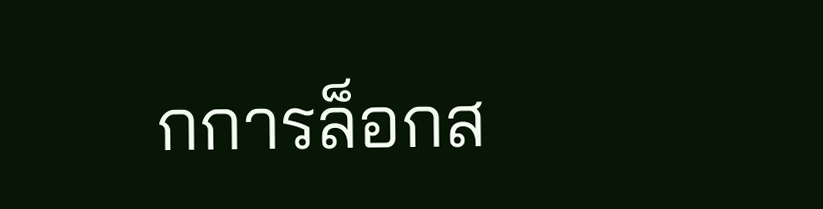กการล็อกส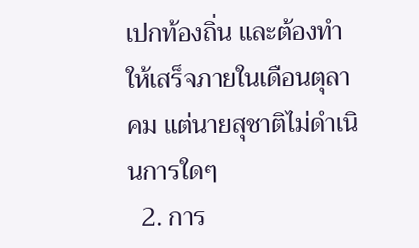เปกท้องถิ่น และต้องทำให้เสร็จภายในเดือนตุลาคม แต่นายสุชาติไม่ดำเนินการใดๆ
  2. การ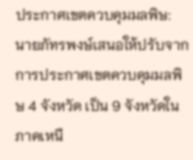ประกาศเขตควบคุมมลพิษ: นายภัทรพงษ์เสนอให้ปรับจากการประกาศเขตควบคุมมลพิษ 4 จังหวัด เป็น 9 จังหวัดในภาคเหนื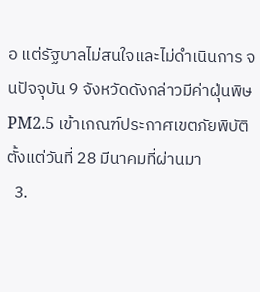อ แต่รัฐบาลไม่สนใจและไม่ดำเนินการ จนปัจจุบัน 9 จังหวัดดังกล่าวมีค่าฝุ่นพิษ PM2.5 เข้าเกณฑ์ประกาศเขตภัยพิบัติตั้งแต่วันที่ 28 มีนาคมที่ผ่านมา
  3.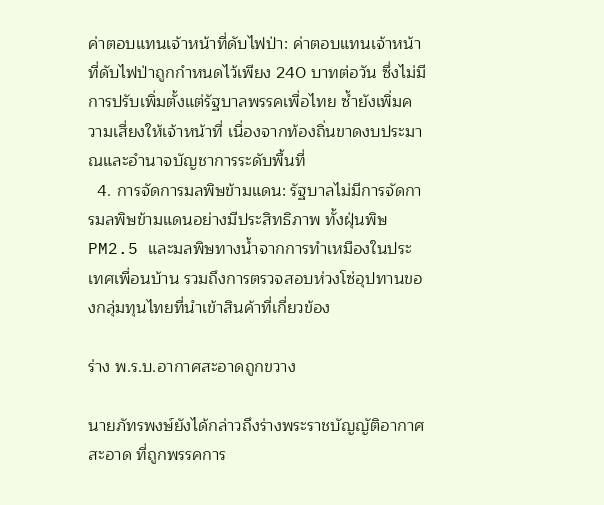ค่าตอบแทนเจ้าหน้าที่ดับไฟป่า: ค่าตอบแทนเจ้าหน้าที่ดับไฟป่าถูกกำหนดไว้เพียง 240 บาทต่อวัน ซึ่งไม่มีการปรับเพิ่มตั้งแต่รัฐบาลพรรคเพื่อไทย ซ้ำยังเพิ่มความเสี่ยงให้เจ้าหน้าที่ เนื่องจากท้องถิ่นขาดงบประมาณและอำนาจบัญชาการระดับพื้นที่
  4. การจัดการมลพิษข้ามแดน: รัฐบาลไม่มีการจัดการมลพิษข้ามแดนอย่างมีประสิทธิภาพ ทั้งฝุ่นพิษ PM2.5 และมลพิษทางน้ำจากการทำเหมืองในประเทศเพื่อนบ้าน รวมถึงการตรวจสอบห่วงโซ่อุปทานของกลุ่มทุนไทยที่นำเข้าสินค้าที่เกี่ยวข้อง

ร่าง พ.ร.บ.อากาศสะอาดถูกขวาง

นายภัทรพงษ์ยังได้กล่าวถึงร่างพระราชบัญญัติอากาศสะอาด ที่ถูกพรรคการ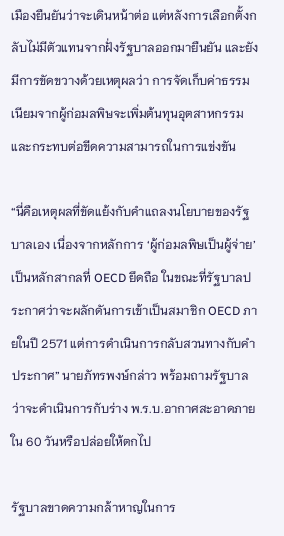เมืองยืนยันว่าจะเดินหน้าต่อ แต่หลังการเลือกตั้งกลับไม่มีตัวแทนจากฝั่งรัฐบาลออกมายืนยัน และยังมีการขัดขวางด้วยเหตุผลว่า การจัดเก็บค่าธรรมเนียมจากผู้ก่อมลพิษจะเพิ่มต้นทุนอุตสาหกรรมและกระทบต่อขีดความสามารถในการแข่งขัน

“นี่คือเหตุผลที่ขัดแย้งกับคำแถลงนโยบายของรัฐบาลเอง เนื่องจากหลักการ ‘ผู้ก่อมลพิษเป็นผู้จ่าย’ เป็นหลักสากลที่ OECD ยึดถือ ในขณะที่รัฐบาลประกาศว่าจะผลักดันการเข้าเป็นสมาชิก OECD ภายในปี 2571 แต่การดำเนินการกลับสวนทางกับคำประกาศ” นายภัทรพงษ์กล่าว พร้อมถามรัฐบาลว่าจะดำเนินการกับร่าง พ.ร.บ.อากาศสะอาดภายใน 60 วันหรือปล่อยให้ตกไป

รัฐบาลขาดความกล้าหาญในการ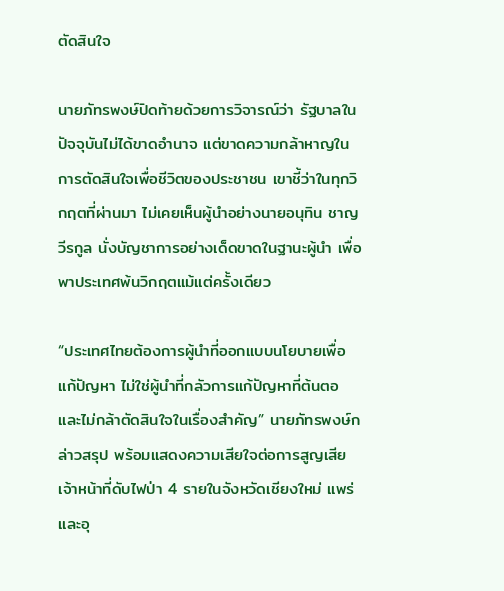ตัดสินใจ

นายภัทรพงษ์ปิดท้ายด้วยการวิจารณ์ว่า รัฐบาลในปัจจุบันไม่ได้ขาดอำนาจ แต่ขาดความกล้าหาญในการตัดสินใจเพื่อชีวิตของประชาชน เขาชี้ว่าในทุกวิกฤตที่ผ่านมา ไม่เคยเห็นผู้นำอย่างนายอนุทิน ชาญวีรกูล นั่งบัญชาการอย่างเด็ดขาดในฐานะผู้นำ เพื่อพาประเทศพ้นวิกฤตแม้แต่ครั้งเดียว

“ประเทศไทยต้องการผู้นำที่ออกแบบนโยบายเพื่อแก้ปัญหา ไม่ใช่ผู้นำที่กลัวการแก้ปัญหาที่ต้นตอ และไม่กล้าตัดสินใจในเรื่องสำคัญ” นายภัทรพงษ์กล่าวสรุป พร้อมแสดงความเสียใจต่อการสูญเสียเจ้าหน้าที่ดับไฟป่า 4 รายในจังหวัดเชียงใหม่ แพร่ และอุ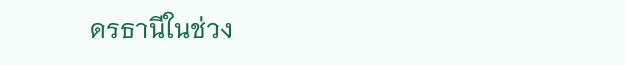ดรธานีในช่วง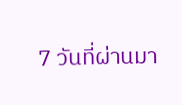7 วันที่ผ่านมา